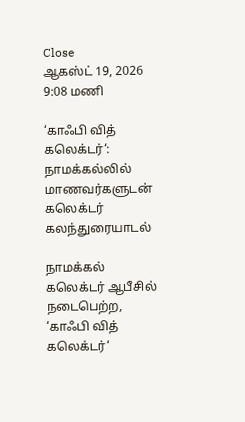Close
ஆகஸ்ட் 19, 2026 9:08 மணி

‘காஃபி வித் கலெக்டர்‘: நாமக்கல்லில் மாணவர்களுடன் கலெக்டர் கலந்துரையாடல்

நாமக்கல் கலெக்டர் ஆபீசில் நடைபெற்ற, ‘காஃபி வித் கலெக்டர்‘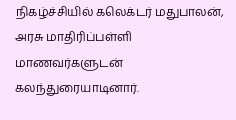நிகழ்ச்சியில் கலெக்டர் மதுபாலன், அரசு மாதிரிப்பள்ளி மாணவர்களுடன் கலந்துரையாடினார்.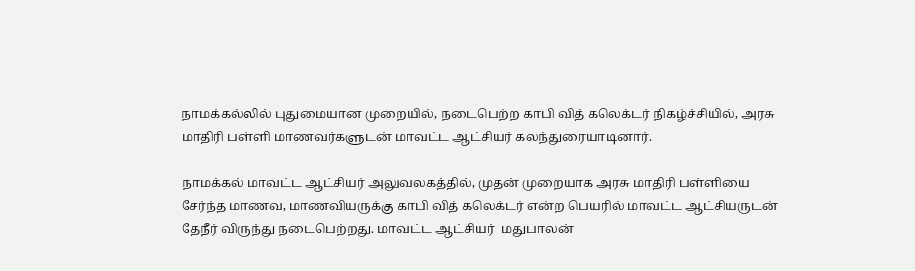நாமக்கல்லில் புதுமையான முறையில், நடைபெற்ற காபி வித் கலெக்டர் நிகழ்ச்சியில், அரசு மாதிரி பள்ளி மாணவர்களுடன் மாவட்ட ஆட்சியர் கலந்துரையாடினார்.

நாமக்கல் மாவட்ட ஆட்சியர் அலுவலகத்தில், முதன் முறையாக அரசு மாதிரி பள்ளியை சேர்ந்த மாணவ, மாணவியருக்கு காபி வித் கலெக்டர் என்ற பெயரில் மாவட்ட ஆட்சியருடன் தேநீர் விருந்து நடைபெற்றது. மாவட்ட ஆட்சியர்  மதுபாலன்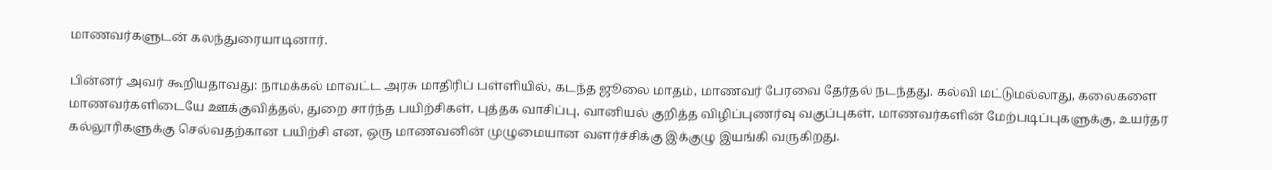மாணவர்களுடன் கலந்துரையாடினார்.

பின்னர் அவர் கூறியதாவது: நாமக்கல் மாவட்ட அரசு மாதிரிப் பள்ளியில், கடந்த ஜூலை மாதம், மாணவர் பேரவை தேர்தல் நடந்தது. கல்வி மட்டுமல்லாது, கலைகளை மாணவர்களிடையே ஊக்குவித்தல், துறை சார்ந்த பயிற்சிகள், புத்தக வாசிப்பு, வானியல் குறித்த விழிப்புணர்வு வகுப்புகள், மாணவர்களின் மேற்படிப்புகளுக்கு, உயர்தர கல்லூரிகளுக்கு செல்வதற்கான பயிற்சி என, ஒரு மாணவனின் முழுமையான வளர்ச்சிக்கு இக்குழு இயங்கி வருகிறது.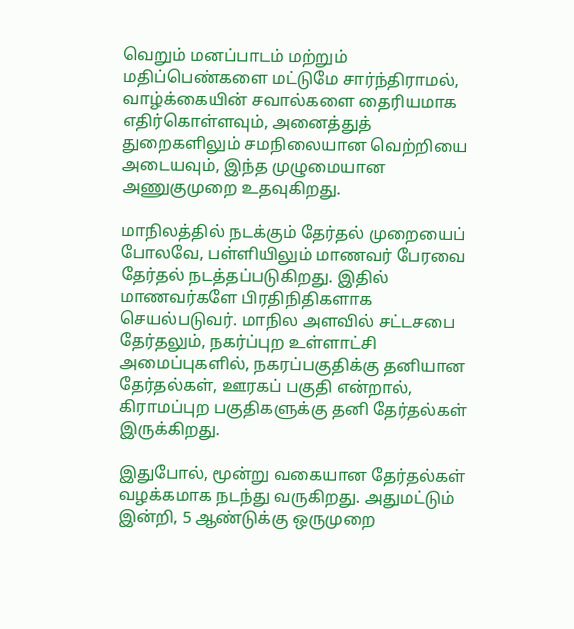வெறும் மனப்பாடம் மற்றும் மதிப்பெண்களை மட்டுமே சார்ந்திராமல், வாழ்க்கையின் சவால்களை தைரியமாக எதிர்கொள்ளவும், அனைத்துத் துறைகளிலும் சமநிலையான வெற்றியை அடையவும், இந்த முழுமையான அணுகுமுறை உதவுகிறது.

மாநிலத்தில் நடக்கும் தேர்தல் முறையைப் போலவே, பள்ளியிலும் மாணவர் பேரவை தேர்தல் நடத்தப்படுகிறது. இதில் மாணவர்களே பிரதிநிதிகளாக செயல்படுவர். மாநில அளவில் சட்டசபை தேர்தலும், நகர்ப்புற உள்ளாட்சி அமைப்புகளில், நகரப்பகுதிக்கு தனியான தேர்தல்கள், ஊரகப் பகுதி என்றால், கிராமப்புற பகுதிகளுக்கு தனி தேர்தல்கள் இருக்கிறது.

இதுபோல், மூன்று வகையான தேர்தல்கள் வழக்கமாக நடந்து வருகிறது. அதுமட்டும் இன்றி, 5 ஆண்டுக்கு ஒருமுறை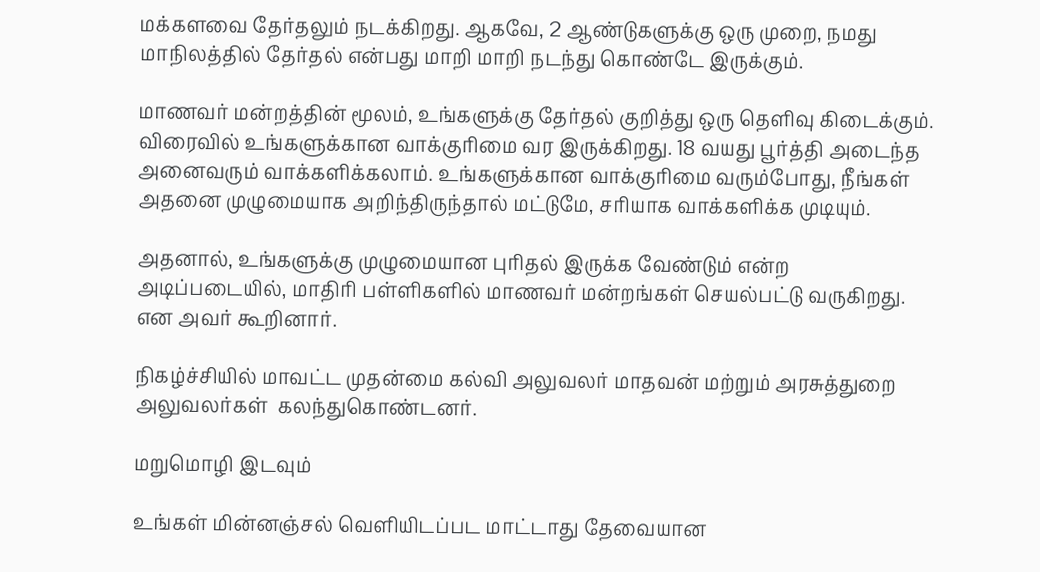மக்களவை தேர்தலும் நடக்கிறது. ஆகவே, 2 ஆண்டுகளுக்கு ஒரு முறை, நமது மாநிலத்தில் தேர்தல் என்பது மாறி மாறி நடந்து கொண்டே இருக்கும்.

மாணவர் மன்றத்தின் மூலம், உங்களுக்கு தேர்தல் குறித்து ஒரு தெளிவு கிடைக்கும். விரைவில் உங்களுக்கான வாக்குரிமை வர இருக்கிறது. 18 வயது பூர்த்தி அடைந்த அனைவரும் வாக்களிக்கலாம். உங்களுக்கான வாக்குரிமை வரும்போது, நீங்கள் அதனை முழுமையாக அறிந்திருந்தால் மட்டுமே, சரியாக வாக்களிக்க முடியும்.

அதனால், உங்களுக்கு முழுமையான புரிதல் இருக்க வேண்டும் என்ற அடிப்படையில், மாதிரி பள்ளிகளில் மாணவர் மன்றங்கள் செயல்பட்டு வருகிறது. என அவர் கூறினார்.

நிகழ்ச்சியில் மாவட்ட முதன்மை கல்வி அலுவலர் மாதவன் மற்றும் அரசுத்துறை அலுவலர்கள்  கலந்துகொண்டனர்.

மறுமொழி இடவும்

உங்கள் மின்னஞ்சல் வெளியிடப்பட மாட்டாது தேவையான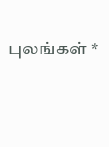புலங்கள் *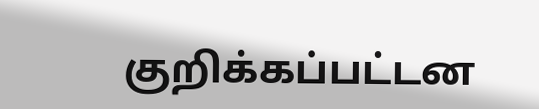குறிக்கப்பட்டன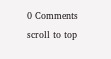0 Comments
scroll to top